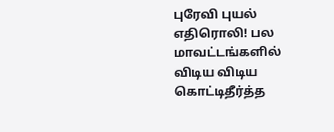புரேவி புயல் எதிரொலி! பல மாவட்டங்களில் விடிய விடிய கொட்டிதீர்த்த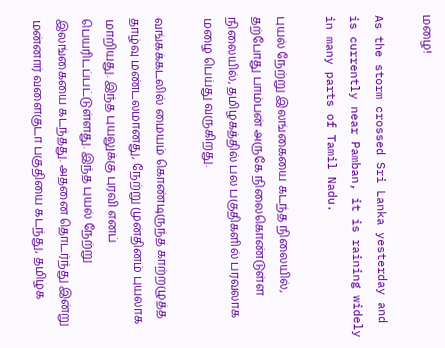மழை!

As the storm crossed Sri Lanka yesterday and is currently near Pamban, it is raining widely in many parts of Tamil Nadu.

புயல் நேற்று இலங்கையை கடந்த நிலையில், தற்போது பாம்பன் அருகே நிலைகொண்டுள்ள நிலையில், தமிழகத்தில் பல பகுதிகளில் பரவலாக மழை பெய்து வருகிறது.

வங்கக்கடலில் மையம் கொண்டிருந்த காற்றழுத்த தாழ்வு மண்டலமானது, நேற்று முன்தினம் புயலாக மாறியது. இந்த புயலுக்கு புரவி எனப் பெயரிடப்பட்டுள்ளது. இந்த புயல் நேற்று இலங்கையை கடந்தது. அதனை தொடர்ந்து இன்று மன்னார் வளைகுடா பகுதியை கடந்து, தமிழக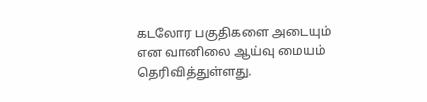கடலோர பகுதிகளை அடையும் என வானிலை ஆய்வு மையம்  தெரிவித்துள்ளது.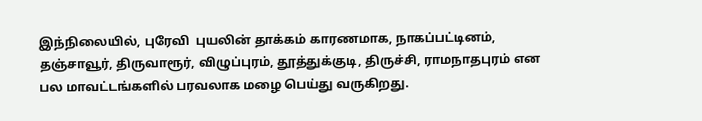இந்நிலையில், புரேவி  புயலின் தாக்கம் காரணமாக, நாகப்பட்டினம், தஞ்சாவூர், திருவாரூர், விழுப்புரம், தூத்துக்குடி, திருச்சி, ராமநாதபுரம் என பல மாவட்டங்களில் பரவலாக மழை பெய்து வருகிறது.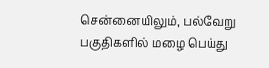சென்னையிலும், பல்வேறு பகுதிகளில் மழை பெய்து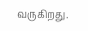வருகிறது.